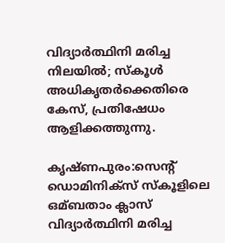വിദ്യാര്‍ത്ഥിനി മരിച്ച നിലയില്‍; സ്കൂള്‍ അധികൃതര്‍ക്കെതിരെ കേസ്, പ്രതിഷേധം ആളിക്കത്തുന്നു.

കൃഷ്ണപുരം:സെൻ്റ് ഡൊമിനിക്സ് സ്കൂളിലെ ഒമ്ബതാം ക്ലാസ് വിദ്യാർത്ഥിനി മരിച്ച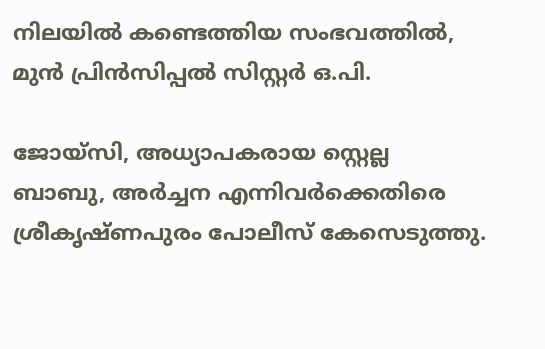നിലയില്‍ കണ്ടെത്തിയ സംഭവത്തില്‍, മുൻ പ്രിൻസിപ്പല്‍ സിസ്റ്റർ ഒ.പി.

ജോയ്സി, അധ്യാപകരായ സ്റ്റെല്ല ബാബു, അർച്ചന എന്നിവർക്കെതിരെ ശ്രീകൃഷ്ണപുരം പോലീസ് കേസെടുത്തു.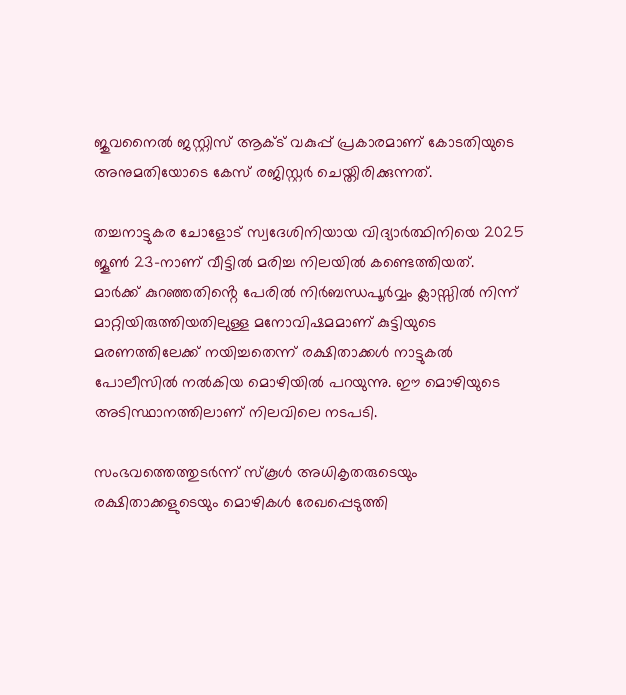ജുവനൈല്‍ ജസ്റ്റിസ് ആക്‌ട് വകുപ്പ് പ്രകാരമാണ് കോടതിയുടെ അനുമതിയോടെ കേസ് രജിസ്റ്റർ ചെയ്തിരിക്കുന്നത്.

തച്ചനാട്ടുകര ചോളോട് സ്വദേശിനിയായ വിദ്യാർത്ഥിനിയെ 2025 ജൂണ്‍ 23-നാണ് വീട്ടില്‍ മരിച്ച നിലയില്‍ കണ്ടെത്തിയത്. മാർക്ക് കുറഞ്ഞതിൻ്റെ പേരില്‍ നിർബന്ധപൂർവ്വം ക്ലാസ്സില്‍ നിന്ന് മാറ്റിയിരുത്തിയതിലുള്ള മനോവിഷമമാണ് കുട്ടിയുടെ മരണത്തിലേക്ക് നയിച്ചതെന്ന് രക്ഷിതാക്കള്‍ നാട്ടുകല്‍ പോലീസില്‍ നല്‍കിയ മൊഴിയില്‍ പറയുന്നു. ഈ മൊഴിയുടെ അടിസ്ഥാനത്തിലാണ് നിലവിലെ നടപടി.

സംഭവത്തെത്തുടർന്ന് സ്കൂള്‍ അധികൃതരുടെയും രക്ഷിതാക്കളുടെയും മൊഴികള്‍ രേഖപ്പെടുത്തി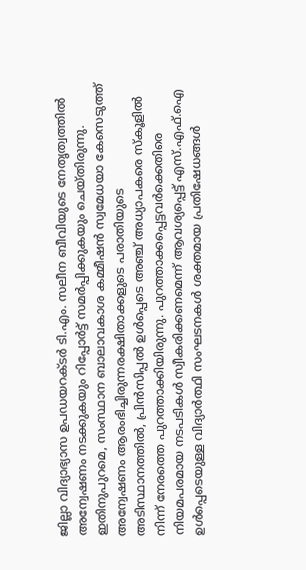ജില്ലാ വിദ്യാഭ്യാസ ഉപഡയറക്ടർ ടി.എം. സലീന ബീവിയുടെ നേതൃത്വത്തില്‍ അന്വേഷണം നടക്കുകയും റിപ്പോർട്ട് സമർപ്പിക്കുകയും ചെയ്തിരുന്നു. ഇതിനുപുറമെ, സംസ്ഥാന ബാലാവകാശ കമ്മീഷൻ സ്വമേധയാ കേസെടുത്ത് അന്വേഷണം ആരംഭിച്ചിരുന്നരക്ഷിതാക്കളുടെ പരാതിയുടെ അടിസ്ഥാനത്തില്‍, പ്രിൻസിപ്പല്‍ ഉള്‍പ്പെടെ അഞ്ച് അധ്യാപകരെ സ്കൂളില്‍ നിന്ന് നേരത്തെ പുറത്താക്കിയിരുന്നു. പുറത്താക്കപ്പെട്ടവർക്കെതിരെ നിയമപരമായ നടപടികള്‍ സ്വീകരിക്കണമെന്ന് ആവശ്യപ്പെട്ട് എസ്.എഫ്.ഐ ഉള്‍പ്പെടെയുള്ള വിദ്യാർത്ഥി സംഘടനകള്‍ ശക്തമായ പ്രതിഷേധങ്ങള്‍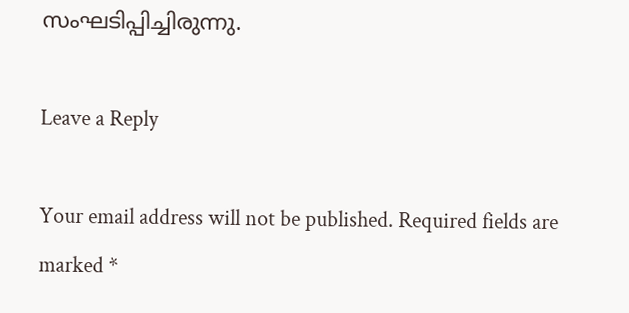സംഘടിപ്പിച്ചിരുന്നു.

Leave a Reply

Your email address will not be published. Required fields are marked *